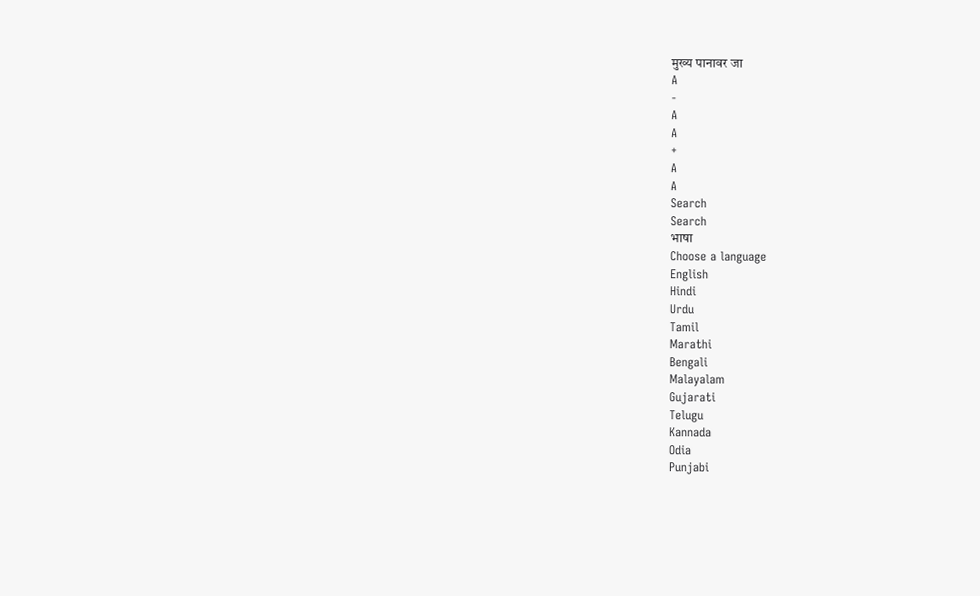मुख्य पानावर जा
A
-
A
A
+
A
A
Search
Search
भाषा
Choose a language
English
Hindi
Urdu
Tamil
Marathi
Bengali
Malayalam
Gujarati
Telugu
Kannada
Odia
Punjabi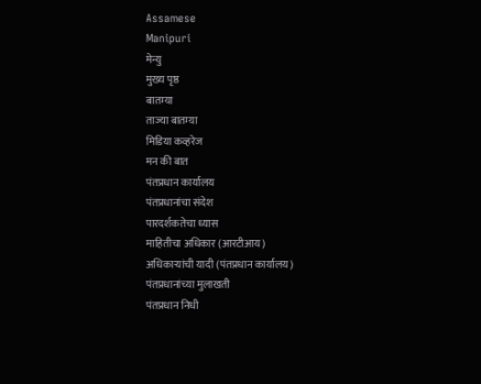Assamese
Manipuri
मेन्यु
मुख्य पृष्ठ
बातम्या
ताज्या बातम्या
मिडिया कव्हरेज
मन की बात
पंतप्रधान कार्यालय
पंतप्रधानांचा संदेश
पारदर्शकतेचा ध्यास
माहितीचा अधिकार (आरटीआय)
अधिकाऱ्यांची यादी (पंतप्रधान कार्यालय)
पंतप्रधानांच्या मुलाखती
पंतप्रधान निधी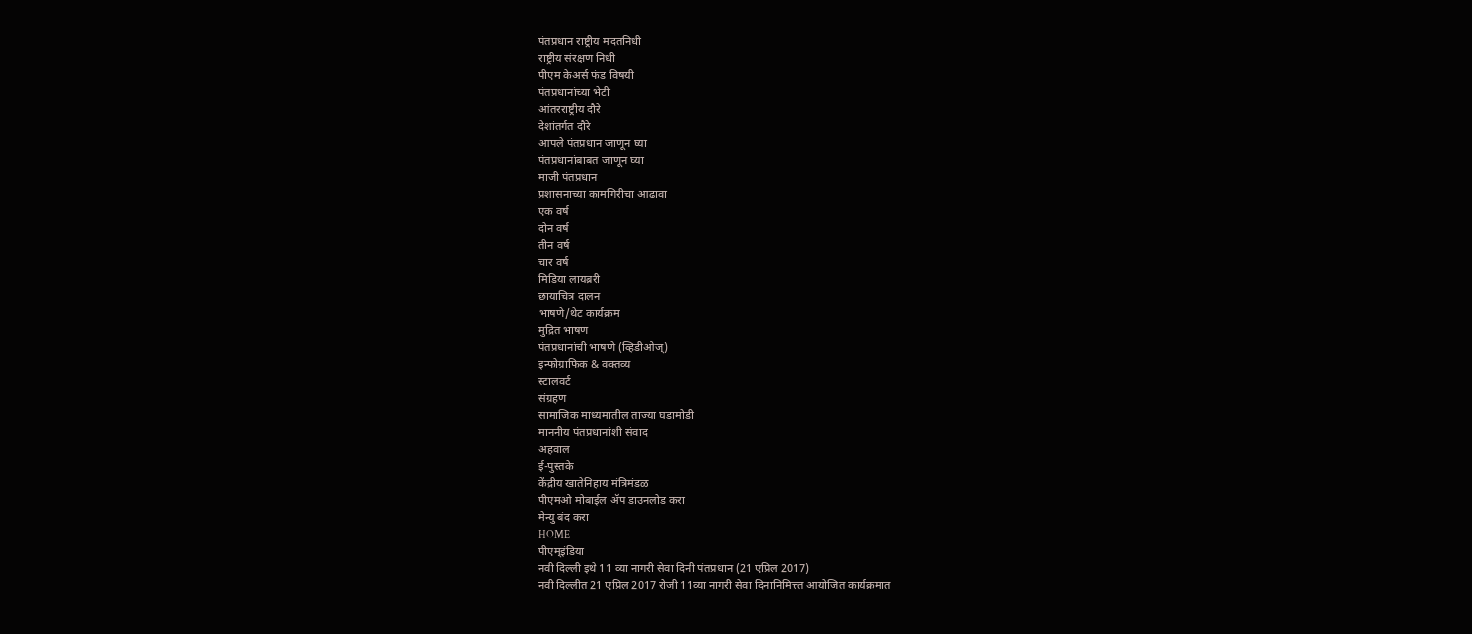पंतप्रधान राष्ट्रीय मदतनिधी
राष्ट्रीय संरक्षण निधी
पीएम केअर्स फंड विषयी
पंतप्रधानांच्या भेटी
आंतरराष्ट्रीय दौरे
देशांतर्गत दौरे
आपले पंतप्रधान जाणून घ्या
पंतप्रधानांबाबत जाणून घ्या
माजी पंतप्रधान
प्रशासनाच्या कामगिरीचा आढावा
एक वर्ष
दोन वर्ष
तीन वर्ष
चार वर्ष
मिडिया लायब्ररी
छायाचित्र दालन
भाषणे/थेट कार्यक्रम
मुद्रित भाषण
पंतप्रधानांची भाषणे (व्हिडीओज्)
इन्फोग्राफिक & वक्तव्य
स्टालवर्ट
संग्रहण
सामाजिक माध्यमातील ताज्या घडामोडी
माननीय पंतप्रधानांशी संवाद
अहवाल
ई-पुस्तके
केंद्रीय खातेनिहाय मंत्रिमंडळ
पीएमओ मोबाईल ॲप डाउनलोड करा
मेन्यु बंद करा
HOME
पीएम्इंडिया
नवी दिल्ली इथे 11 व्या नागरी सेवा दिनी पंतप्रधान (21 एप्रिल 2017)
नवी दिल्लीत 21 एप्रिल 2017 रोजी 11व्या नागरी सेवा दिनानिमित्त्त आयोजित कार्यक्रमात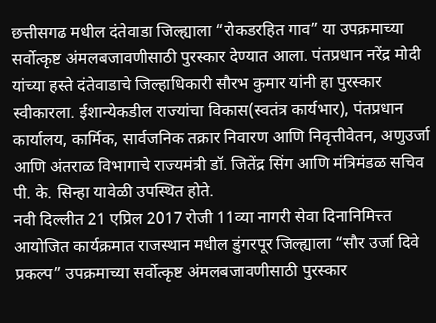छत्तीसगढ मधील दंतेवाडा जिल्ह्याला “रोकडरहित गाव” या उपक्रमाच्या सर्वोत्कृष्ट अंमलबजावणीसाठी पुरस्कार देण्यात आला. पंतप्रधान नरेंद्र मोदी यांच्या हस्ते दंतेवाडाचे जिल्हाधिकारी सौरभ कुमार यांनी हा पुरस्कार स्वीकारला. ईशान्येकडील राज्यांचा विकास(स्वतंत्र कार्यभार), पंतप्रधान कार्यालय, कार्मिक, सार्वजनिक तक्रार निवारण आणि निवृत्तीवेतन, अणुउर्जा आणि अंतराळ विभागाचे राज्यमंत्री डॉ. जितेंद्र सिंग आणि मंत्रिमंडळ सचिव पी. के. सिन्हा यावेळी उपस्थित होते.
नवी दिल्लीत 21 एप्रिल 2017 रोजी 11व्या नागरी सेवा दिनानिमित्त्त आयोजित कार्यक्रमात राजस्थान मधील डुंगरपूर जिल्ह्याला “सौर उर्जा दिवे प्रकल्प” उपक्रमाच्या सर्वोत्कृष्ट अंमलबजावणीसाठी पुरस्कार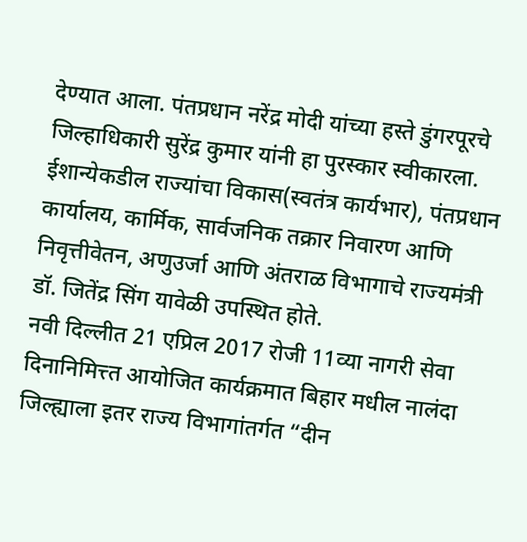देण्यात आला. पंतप्रधान नरेंद्र मोदी यांच्या हस्ते डुंगरपूरचे जिल्हाधिकारी सुरेंद्र कुमार यांनी हा पुरस्कार स्वीकारला. ईशान्येकडील राज्यांचा विकास(स्वतंत्र कार्यभार), पंतप्रधान कार्यालय, कार्मिक, सार्वजनिक तक्रार निवारण आणि निवृत्तीवेतन, अणुउर्जा आणि अंतराळ विभागाचे राज्यमंत्री डॉ. जितेंद्र सिंग यावेळी उपस्थित होते.
नवी दिल्लीत 21 एप्रिल 2017 रोजी 11व्या नागरी सेवा दिनानिमित्त्त आयोजित कार्यक्रमात बिहार मधील नालंदा जिल्ह्याला इतर राज्य विभागांतर्गत “दीन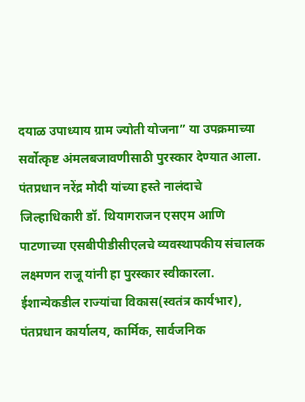दयाळ उपाध्याय ग्राम ज्योती योजना” या उपक्रमाच्या सर्वोत्कृष्ट अंमलबजावणीसाठी पुरस्कार देण्यात आला. पंतप्रधान नरेंद्र मोदी यांच्या हस्ते नालंदाचे जिल्हाधिकारी डॉ. थियागराजन एसएम आणि पाटणाच्या एसबीपीडीसीएलचे व्यवस्थापकीय संचालक लक्ष्मणन राजू यांनी हा पुरस्कार स्वीकारला. ईशान्येकडील राज्यांचा विकास(स्वतंत्र कार्यभार), पंतप्रधान कार्यालय, कार्मिक, सार्वजनिक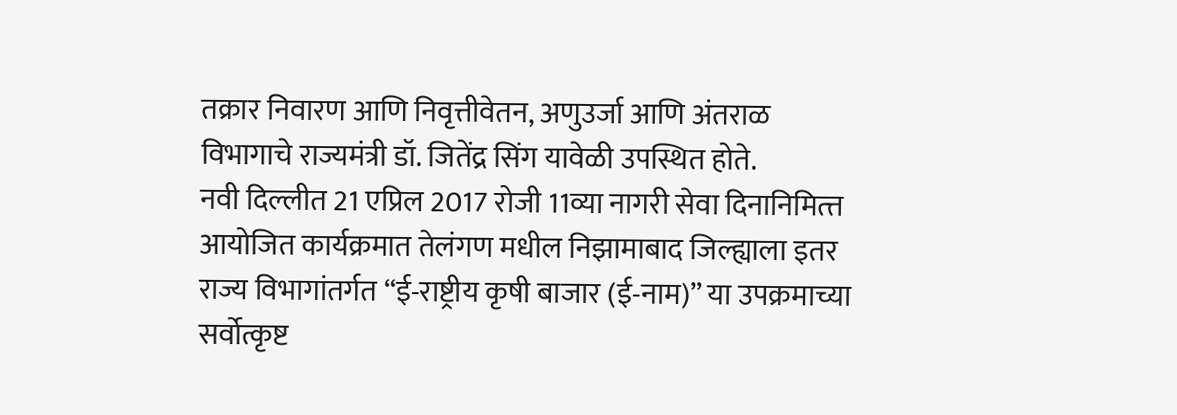तक्रार निवारण आणि निवृत्तीवेतन, अणुउर्जा आणि अंतराळ विभागाचे राज्यमंत्री डॉ. जितेंद्र सिंग यावेळी उपस्थित होते.
नवी दिल्लीत 21 एप्रिल 2017 रोजी 11व्या नागरी सेवा दिनानिमित्त्त आयोजित कार्यक्रमात तेलंगण मधील निझामाबाद जिल्ह्याला इतर राज्य विभागांतर्गत “ई-राष्ट्रीय कृषी बाजार (ई-नाम)” या उपक्रमाच्या सर्वोत्कृष्ट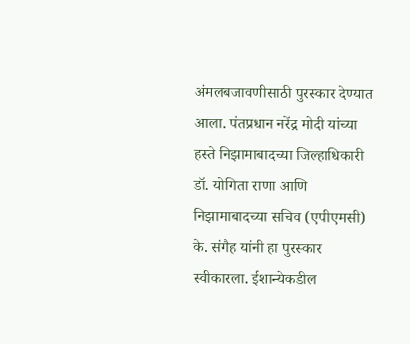अंमलबजावणीसाठी पुरस्कार देण्यात आला. पंतप्रधान नरेंद्र मोदी यांच्या हस्ते निझामाबादच्या जिल्हाधिकारी डॉ. योगिता राणा आणि निझामाबादच्या सचिव (एपीएमसी) के. संगैह यांनी हा पुरस्कार स्वीकारला. ईशान्येकडील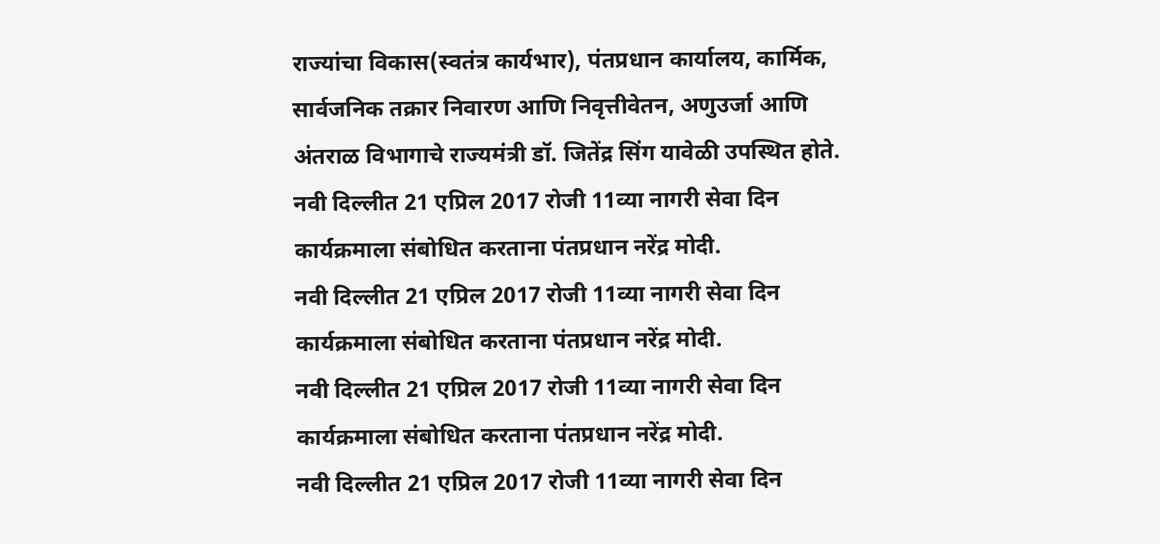राज्यांचा विकास(स्वतंत्र कार्यभार), पंतप्रधान कार्यालय, कार्मिक, सार्वजनिक तक्रार निवारण आणि निवृत्तीवेतन, अणुउर्जा आणि अंतराळ विभागाचे राज्यमंत्री डॉ. जितेंद्र सिंग यावेळी उपस्थित होते.
नवी दिल्लीत 21 एप्रिल 2017 रोजी 11व्या नागरी सेवा दिन कार्यक्रमाला संबोधित करताना पंतप्रधान नरेंद्र मोदी.
नवी दिल्लीत 21 एप्रिल 2017 रोजी 11व्या नागरी सेवा दिन कार्यक्रमाला संबोधित करताना पंतप्रधान नरेंद्र मोदी.
नवी दिल्लीत 21 एप्रिल 2017 रोजी 11व्या नागरी सेवा दिन कार्यक्रमाला संबोधित करताना पंतप्रधान नरेंद्र मोदी.
नवी दिल्लीत 21 एप्रिल 2017 रोजी 11व्या नागरी सेवा दिन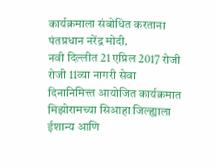कार्यक्रमाला संबोधित करताना पंतप्रधान नरेंद्र मोदी.
नवी दिल्लीत 21 एप्रिल 2017 रोजी रोजी 11व्या नागरी सेवा दिनानिमित्त्त आयोजित कार्यक्रमात मिझोरामच्या सिआहा जिल्ह्याला ईशान्य आणि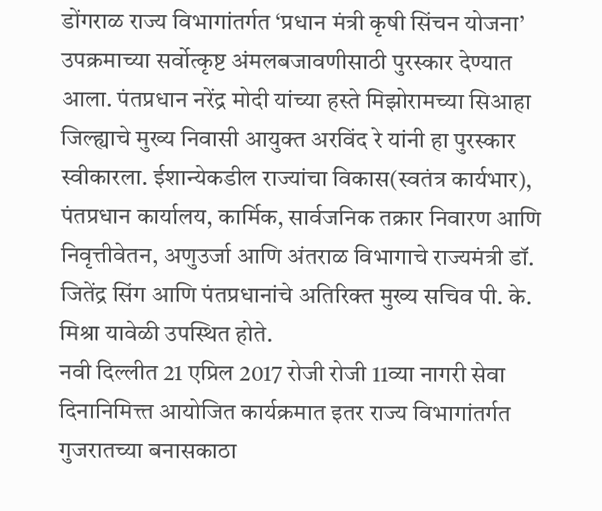डोंगराळ राज्य विभागांतर्गत ‘प्रधान मंत्री कृषी सिंचन योजना’ उपक्रमाच्या सर्वोत्कृष्ट अंमलबजावणीसाठी पुरस्कार देण्यात आला. पंतप्रधान नरेंद्र मोदी यांच्या हस्ते मिझोरामच्या सिआहा जिल्ह्याचे मुख्य निवासी आयुक्त अरविंद रे यांनी हा पुरस्कार स्वीकारला. ईशान्येकडील राज्यांचा विकास(स्वतंत्र कार्यभार), पंतप्रधान कार्यालय, कार्मिक, सार्वजनिक तक्रार निवारण आणि निवृत्तीवेतन, अणुउर्जा आणि अंतराळ विभागाचे राज्यमंत्री डॉ. जितेंद्र सिंग आणि पंतप्रधानांचे अतिरिक्त मुख्य सचिव पी. के. मिश्रा यावेळी उपस्थित होते.
नवी दिल्लीत 21 एप्रिल 2017 रोजी रोजी 11व्या नागरी सेवा दिनानिमित्त्त आयोजित कार्यक्रमात इतर राज्य विभागांतर्गत गुजरातच्या बनासकाठा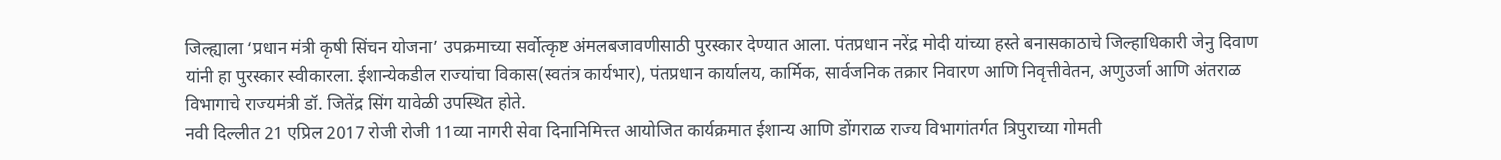जिल्ह्याला ‘प्रधान मंत्री कृषी सिंचन योजना’ उपक्रमाच्या सर्वोत्कृष्ट अंमलबजावणीसाठी पुरस्कार देण्यात आला. पंतप्रधान नरेंद्र मोदी यांच्या हस्ते बनासकाठाचे जिल्हाधिकारी जेनु दिवाण यांनी हा पुरस्कार स्वीकारला. ईशान्येकडील राज्यांचा विकास(स्वतंत्र कार्यभार), पंतप्रधान कार्यालय, कार्मिक, सार्वजनिक तक्रार निवारण आणि निवृत्तीवेतन, अणुउर्जा आणि अंतराळ विभागाचे राज्यमंत्री डॉ. जितेंद्र सिंग यावेळी उपस्थित होते.
नवी दिल्लीत 21 एप्रिल 2017 रोजी रोजी 11व्या नागरी सेवा दिनानिमित्त्त आयोजित कार्यक्रमात ईशान्य आणि डोंगराळ राज्य विभागांतर्गत त्रिपुराच्या गोमती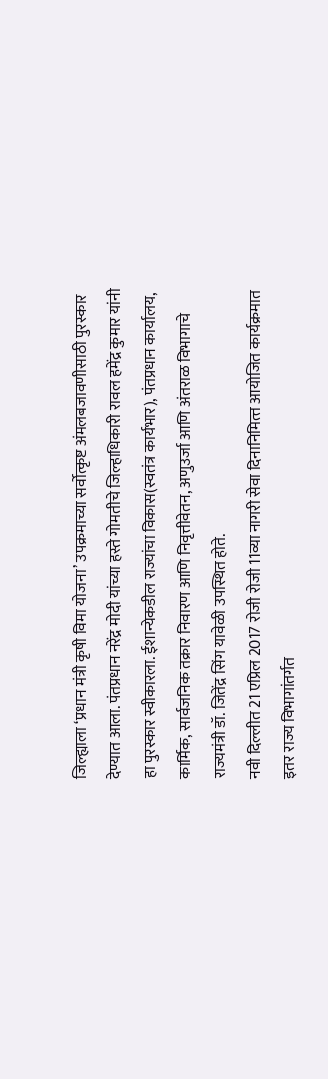जिल्ह्याला ‘प्रधान मंत्री कृषी विमा योजना’ उपक्रमाच्या सर्वोत्कृष्ट अंमलबजावणीसाठी पुरस्कार देण्यात आला. पंतप्रधान नरेंद्र मोदी यांच्या हस्ते गोमतीचे जिल्हाधिकारी रावल हमेंद्र कुमार यांनी हा पुरस्कार स्वीकारला. ईशान्येकडील राज्यांचा विकास(स्वतंत्र कार्यभार), पंतप्रधान कार्यालय, कार्मिक, सार्वजनिक तक्रार निवारण आणि निवृत्तीवेतन, अणुउर्जा आणि अंतराळ विभागाचे राज्यमंत्री डॉ. जितेंद्र सिंग यावेळी उपस्थित होते.
नवी दिल्लीत 21 एप्रिल 2017 रोजी रोजी 11व्या नागरी सेवा दिनानिमित्त्त आयोजित कार्यक्रमात इतर राज्य विभागांतर्गत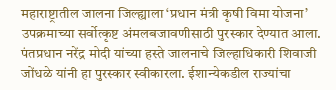महाराष्ट्रातील जालना जिल्ह्याला ‘प्रधान मंत्री कृषी विमा योजना’ उपक्रमाच्या सर्वोत्कृष्ट अंमलबजावणीसाठी पुरस्कार देण्यात आला. पंतप्रधान नरेंद्र मोदी यांच्या हस्ते जालनाचे जिल्हाधिकारी शिवाजी जोंधळे यांनी हा पुरस्कार स्वीकारला. ईशान्येकडील राज्यांचा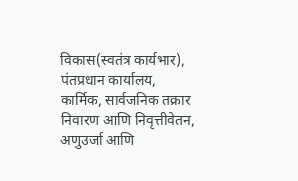विकास(स्वतंत्र कार्यभार), पंतप्रधान कार्यालय, कार्मिक, सार्वजनिक तक्रार निवारण आणि निवृत्तीवेतन, अणुउर्जा आणि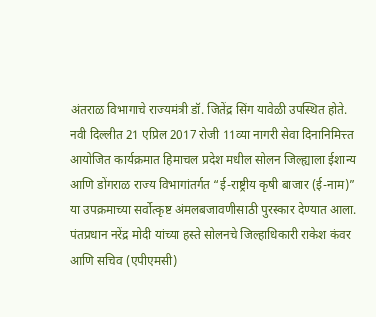अंतराळ विभागाचे राज्यमंत्री डॉ. जितेंद्र सिंग यावेळी उपस्थित होते.
नवी दिल्लीत 21 एप्रिल 2017 रोजी 11व्या नागरी सेवा दिनानिमित्त्त आयोजित कार्यक्रमात हिमाचल प्रदेश मधील सोलन जिल्ह्याला ईशान्य आणि डोंगराळ राज्य विभागांतर्गत “ई-राष्ट्रीय कृषी बाजार (ई-नाम)” या उपक्रमाच्या सर्वोत्कृष्ट अंमलबजावणीसाठी पुरस्कार देण्यात आला. पंतप्रधान नरेंद्र मोदी यांच्या हस्ते सोलनचे जिल्हाधिकारी राकेश कंवर आणि सचिव (एपीएमसी)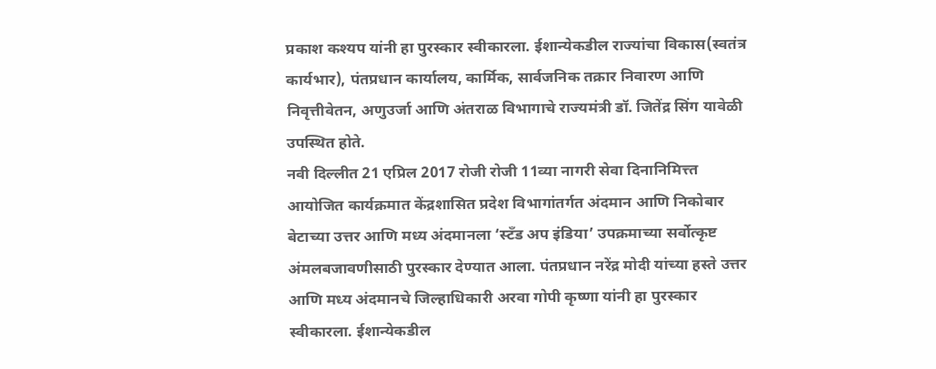प्रकाश कश्यप यांनी हा पुरस्कार स्वीकारला. ईशान्येकडील राज्यांचा विकास(स्वतंत्र कार्यभार), पंतप्रधान कार्यालय, कार्मिक, सार्वजनिक तक्रार निवारण आणि निवृत्तीवेतन, अणुउर्जा आणि अंतराळ विभागाचे राज्यमंत्री डॉ. जितेंद्र सिंग यावेळी उपस्थित होते.
नवी दिल्लीत 21 एप्रिल 2017 रोजी रोजी 11व्या नागरी सेवा दिनानिमित्त्त आयोजित कार्यक्रमात केंद्रशासित प्रदेश विभागांतर्गत अंदमान आणि निकोबार बेटाच्या उत्तर आणि मध्य अंदमानला ‘स्टॅंड अप इंडिया’ उपक्रमाच्या सर्वोत्कृष्ट अंमलबजावणीसाठी पुरस्कार देण्यात आला. पंतप्रधान नरेंद्र मोदी यांच्या हस्ते उत्तर आणि मध्य अंदमानचे जिल्हाधिकारी अरवा गोपी कृष्णा यांनी हा पुरस्कार स्वीकारला. ईशान्येकडील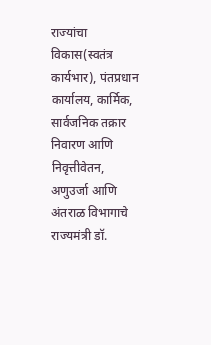राज्यांचा विकास(स्वतंत्र कार्यभार), पंतप्रधान कार्यालय, कार्मिक, सार्वजनिक तक्रार निवारण आणि निवृत्तीवेतन, अणुउर्जा आणि अंतराळ विभागाचे राज्यमंत्री डॉ.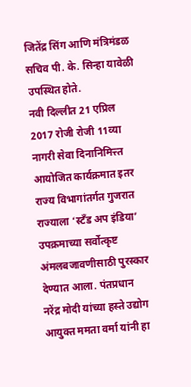जितेंद्र सिंग आणि मंत्रिमंडळ सचिव पी. के. सिन्हा यावेळी उपस्थित होते.
नवी दिल्लीत 21 एप्रिल 2017 रोजी रोजी 11व्या नागरी सेवा दिनानिमित्त्त आयोजित कार्यक्रमात इतर राज्य विभागांतर्गत गुजरात राज्याला ‘स्टॅंड अप इंडिया’ उपक्रमाच्या सर्वोत्कृष्ट अंमलबजावणीसाठी पुरस्कार देण्यात आला. पंतप्रधान नरेंद्र मोदी यांच्या हस्ते उद्योग आयुक्त ममता वर्मा यांनी हा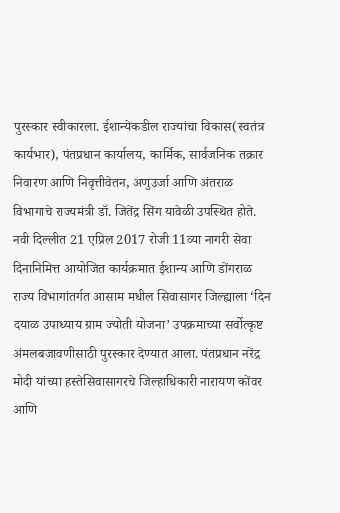पुरस्कार स्वीकारला. ईशान्येकडील राज्यांचा विकास(स्वतंत्र कार्यभार), पंतप्रधान कार्यालय, कार्मिक, सार्वजनिक तक्रार निवारण आणि निवृत्तीवेतन, अणुउर्जा आणि अंतराळ विभागाचे राज्यमंत्री डॉ. जितेंद्र सिंग यावेळी उपस्थित होते.
नवी दिल्लीत 21 एप्रिल 2017 रोजी 11व्या नागरी सेवा दिनानिमित्त आयोजित कार्यक्रमात ईशान्य आणि डोंगराळ राज्य विभागांतर्गत आसाम मधील सिवासागर जिल्ह्याला ‘दिन दयाळ उपाध्याय ग्राम ज्योती योजना’ उपक्रमाच्या सर्वोत्कृष्ट अंमलबजावणीसाठी पुरस्कार देण्यात आला. पंतप्रधान नरेंद्र मोदी यांच्या हस्तेसिवासागरचे जिल्हाधिकारी नारायण कोंवर आणि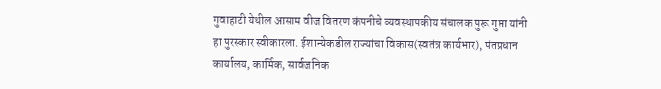गुवाहाटी येथील आसाम वीज वितरण कंपनीचे व्यवस्थापकीय संचालक पुरू गुप्ता यांनी हा पुरस्कार स्वीकारला. ईशान्येकडील राज्यांचा विकास(स्वतंत्र कार्यभार), पंतप्रधान कार्यालय, कार्मिक, सार्वजनिक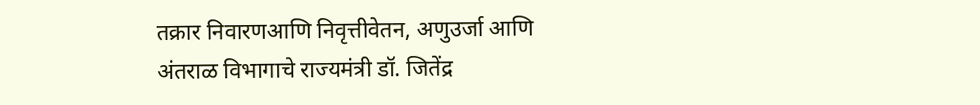तक्रार निवारणआणि निवृत्तीवेतन, अणुउर्जा आणि अंतराळ विभागाचे राज्यमंत्री डॉ. जितेंद्र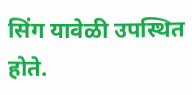सिंग यावेळी उपस्थित होते.